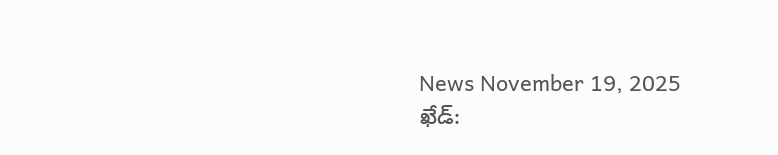News November 19, 2025
ఖేడ్: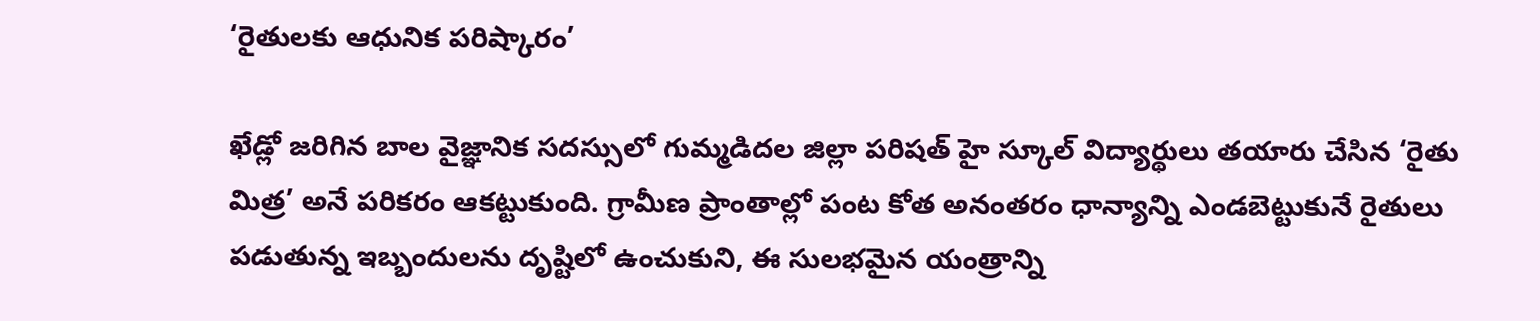‘రైతులకు ఆధునిక పరిష్కారం’

ఖేడ్లో జరిగిన బాల వైజ్ఞానిక సదస్సులో గుమ్మడిదల జిల్లా పరిషత్ హై స్కూల్ విద్యార్థులు తయారు చేసిన ‘రైతు మిత్ర’ అనే పరికరం ఆకట్టుకుంది. గ్రామీణ ప్రాంతాల్లో పంట కోత అనంతరం ధాన్యాన్ని ఎండబెట్టుకునే రైతులు పడుతున్న ఇబ్బందులను దృష్టిలో ఉంచుకుని, ఈ సులభమైన యంత్రాన్ని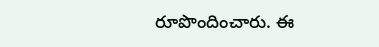రూపొందించారు. ఈ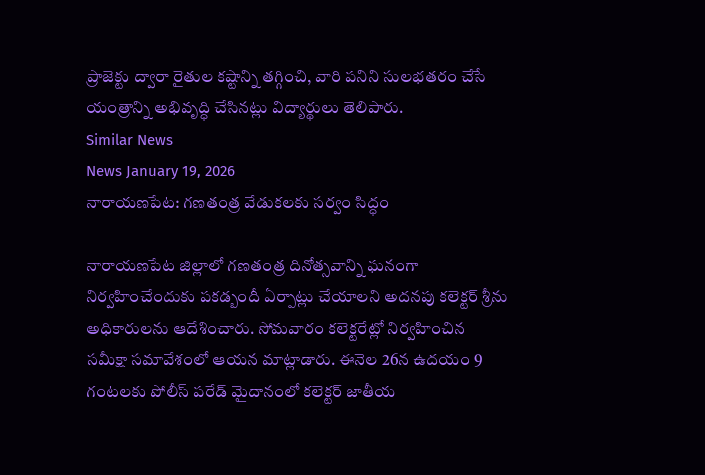ప్రాజెక్టు ద్వారా రైతుల కష్టాన్ని తగ్గించి, వారి పనిని సులభతరం చేసే యంత్రాన్ని అభివృద్ధి చేసినట్లు విద్యార్థులు తెలిపారు.
Similar News
News January 19, 2026
నారాయణపేట: గణతంత్ర వేడుకలకు సర్వం సిద్ధం

నారాయణపేట జిల్లాలో గణతంత్ర దినోత్సవాన్ని ఘనంగా నిర్వహించేందుకు పకడ్బందీ ఏర్పాట్లు చేయాలని అదనపు కలెక్టర్ శ్రీను అధికారులను ఆదేశించారు. సోమవారం కలెక్టరేట్లో నిర్వహించిన సమీక్షా సమావేశంలో ఆయన మాట్లాడారు. ఈనెల 26న ఉదయం 9 గంటలకు పోలీస్ పరేడ్ మైదానంలో కలెక్టర్ జాతీయ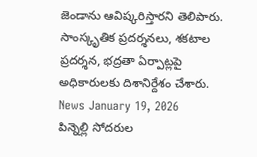జెండాను ఆవిష్కరిస్తారని తెలిపారు. సాంస్కృతిక ప్రదర్శనలు, శకటాల ప్రదర్శన, భద్రతా ఏర్పాట్లపై అధికారులకు దిశానిర్దేశం చేశారు.
News January 19, 2026
పిన్నెల్లి సోదరుల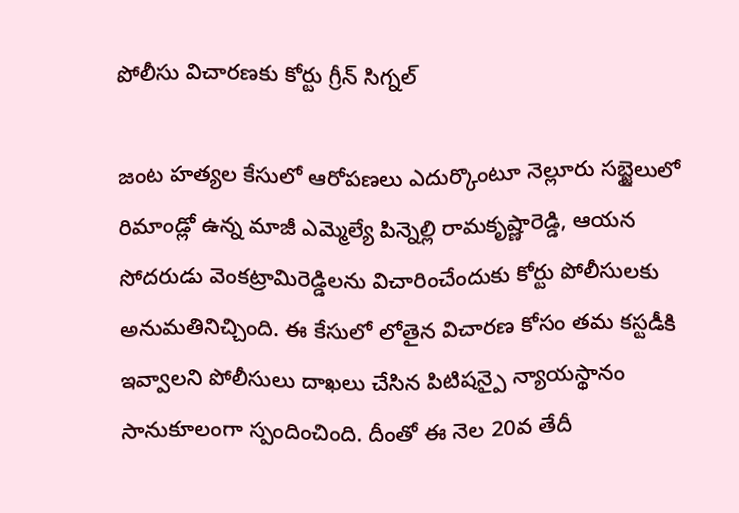పోలీసు విచారణకు కోర్టు గ్రీన్ సిగ్నల్

జంట హత్యల కేసులో ఆరోపణలు ఎదుర్కొంటూ నెల్లూరు సబ్జైలులో రిమాండ్లో ఉన్న మాజీ ఎమ్మెల్యే పిన్నెల్లి రామకృష్ణారెడ్డి, ఆయన సోదరుడు వెంకట్రామిరెడ్డిలను విచారించేందుకు కోర్టు పోలీసులకు అనుమతినిచ్చింది. ఈ కేసులో లోతైన విచారణ కోసం తమ కస్టడీకి ఇవ్వాలని పోలీసులు దాఖలు చేసిన పిటిషన్పై న్యాయస్థానం సానుకూలంగా స్పందించింది. దీంతో ఈ నెల 20వ తేదీ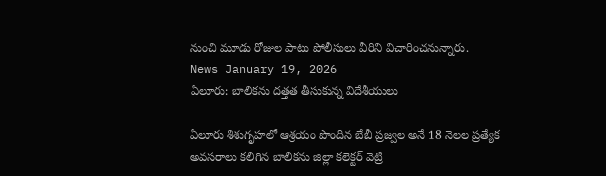నుంచి మూడు రోజుల పాటు పోలీసులు వీరిని విచారించనున్నారు.
News January 19, 2026
ఏలూరు: బాలికను దత్తత తీసుకున్న విదేశీయులు

ఏలూరు శిశుగృహలో ఆశ్రయం పొందిన బేబీ ప్రజ్వల అనే 18 నెలల ప్రత్యేక అవసరాలు కలిగిన బాలికను జిల్లా కలెక్టర్ వెట్రి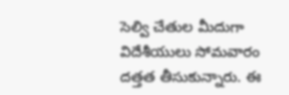సెల్వి చేతుల మీదుగా విదేశీయులు సోమవారం దత్తత తీసుకున్నారు. ఈ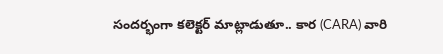సందర్భంగా కలెక్టర్ మాట్లాడుతూ.. కార (CARA) వారి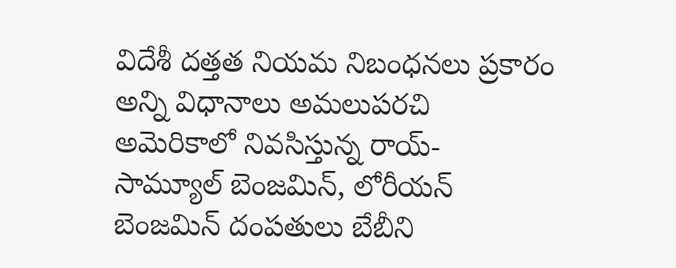విదేశీ దత్తత నియమ నిబంధనలు ప్రకారం అన్ని విధానాలు అమలుపరచి అమెరికాలో నివసిస్తున్న రాయ్- సామ్యూల్ బెంజమిన్, లోరీయన్ బెంజమిన్ దంపతులు బేబీని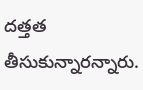దత్తత తీసుకున్నారన్నారు.